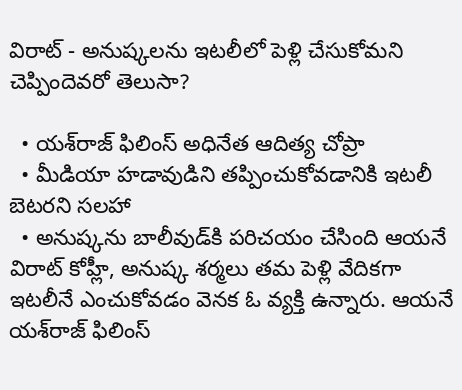విరాట్ - అనుష్క‌లను ఇట‌లీలో పెళ్లి చేసుకోమ‌ని చెప్పిందెవ‌రో తెలుసా?

  • య‌శ్‌రాజ్ ఫిలింస్ అధినేత ఆదిత్య చోప్రా
  • మీడియా హ‌డావుడిని త‌ప్పించుకోవ‌డానికి ఇట‌లీ బెట‌ర‌ని స‌ల‌హా
  • అనుష్క‌ను బాలీవుడ్‌కి ప‌రిచ‌యం చేసింది ఆయ‌నే
విరాట్ కోహ్లీ, అనుష్క శ‌ర్మ‌లు త‌మ పెళ్లి వేదిక‌గా ఇట‌లీనే ఎంచుకోవ‌డం వెన‌క ఓ వ్య‌క్తి ఉన్నారు. ఆయ‌నే య‌శ్‌రాజ్ ఫిలింస్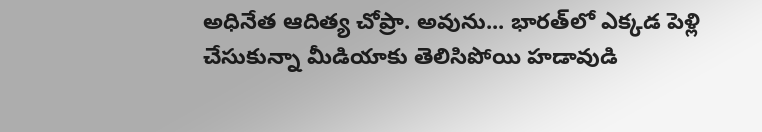అధినేత ఆదిత్య చోప్రా. అవును... భార‌త్‌లో ఎక్క‌డ పెళ్లి చేసుకున్నా మీడియాకు తెలిసిపోయి హడావుడి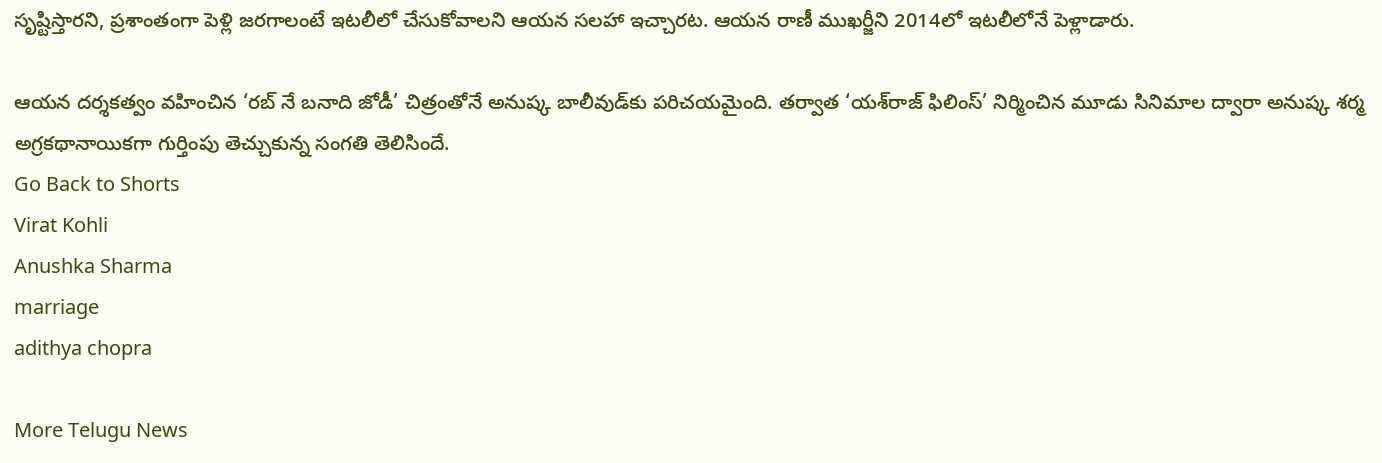సృష్టిస్తార‌ని, ప్ర‌శాంతంగా పెళ్లి జ‌ర‌గాలంటే ఇట‌లీలో చేసుకోవాల‌ని ఆయ‌న స‌ల‌హా ఇచ్చార‌ట‌. ఆయ‌న రాణీ ముఖ‌ర్జీని 2014లో ఇట‌లీలోనే పెళ్లాడారు.

ఆయన దర్శకత్వం వహించిన ‘రబ్‌ నే బనాది జోడీ’ చిత్రంతోనే అనుష్క బాలీవుడ్‌కు పరిచయమైంది. తర్వాత ‘యశ్‌రాజ్‌ ఫిలింస్‌’ నిర్మించిన మూడు సినిమాల ద్వారా అనుష్క శ‌ర్మ అగ్ర‌క‌థానాయిక‌గా గుర్తింపు తెచ్చుకున్న సంగ‌తి తెలిసిందే.
Go Back to Shorts
Virat Kohli
Anushka Sharma
marriage
adithya chopra

More Telugu News